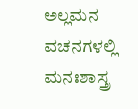ಅಲ್ಲಮನ ವಚನಗಳಲ್ಲಿ ಮನಃಶಾಸ್ತ್ರ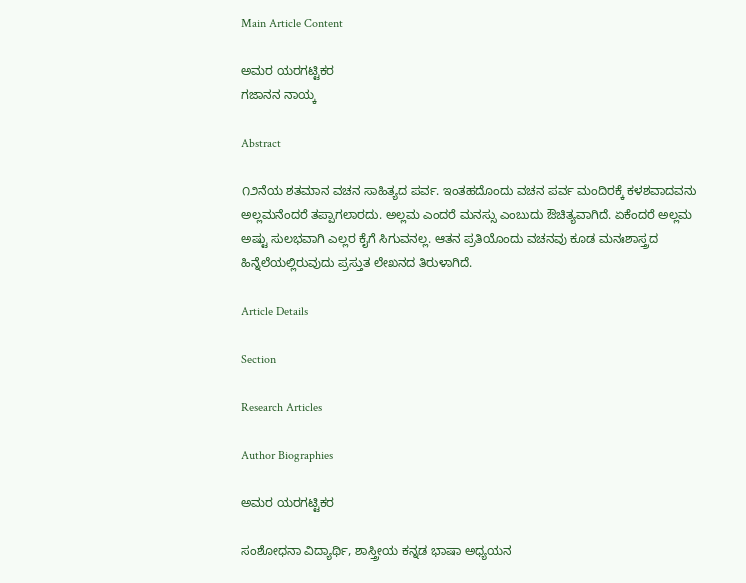Main Article Content

ಅಮರ ಯರಗಟ್ಟಿಕರ
ಗಜಾನನ ನಾಯ್ಕ

Abstract

೧೨ನೆಯ ಶತಮಾನ ವಚನ ಸಾಹಿತ್ಯದ ಪರ್ವ. ಇಂತಹದೊಂದು ವಚನ ಪರ್ವ ಮಂದಿರಕ್ಕೆ ಕಳಶವಾದವನು ಅಲ್ಲಮನೆಂದರೆ ತಪ್ಪಾಗಲಾರದು. ಅಲ್ಲಮ ಎಂದರೆ ಮನಸ್ಸು ಎಂಬುದು ಔಚಿತ್ಯವಾಗಿದೆ. ಏಕೆಂದರೆ ಅಲ್ಲಮ ಅಷ್ಟು ಸುಲಭವಾಗಿ ಎಲ್ಲರ ಕೈಗೆ ಸಿಗುವನಲ್ಲ. ಆತನ ಪ್ರತಿಯೊಂದು ವಚನವು ಕೂಡ ಮನಃಶಾಸ್ತ್ರದ ಹಿನ್ನೆಲೆಯಲ್ಲಿರುವುದು ಪ್ರಸ್ತುತ ಲೇಖನದ ತಿರುಳಾಗಿದೆ.

Article Details

Section

Research Articles

Author Biographies

ಅಮರ ಯರಗಟ್ಟಿಕರ

ಸಂಶೋಧನಾ ವಿದ್ಯಾರ್ಥಿ, ಶಾಸ್ತ್ರೀಯ ಕನ್ನಡ ಭಾಷಾ ಅಧ್ಯಯನ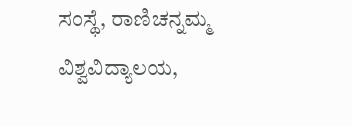ಸಂಸ್ಥೆ, ರಾಣಿಚನ್ನಮ್ಮ ವಿಶ್ವವಿದ್ಯಾಲಯ,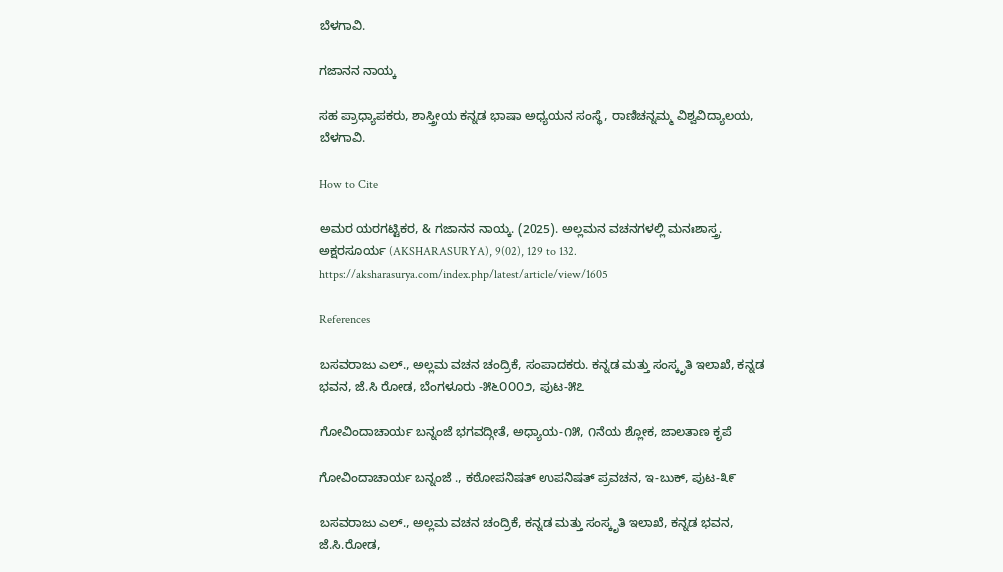ಬೆಳಗಾವಿ.

ಗಜಾನನ ನಾಯ್ಕ

ಸಹ ಪ್ರಾಧ್ಯಾಪಕರು, ಶಾಸ್ತ್ರೀಯ ಕನ್ನಡ ಭಾಷಾ ಅಧ್ಯಯನ ಸಂಸ್ಥೆ, ರಾಣಿಚನ್ನಮ್ಮ ವಿಶ್ವವಿದ್ಯಾಲಯ, ಬೆಳಗಾವಿ.

How to Cite

ಅಮರ ಯರಗಟ್ಟಿಕರ, & ಗಜಾನನ ನಾಯ್ಕ. (2025). ಅಲ್ಲಮನ ವಚನಗಳಲ್ಲಿ ಮನಃಶಾಸ್ತ್ರ. ಅಕ್ಷರಸೂರ್ಯ (AKSHARASURYA), 9(02), 129 to 132. https://aksharasurya.com/index.php/latest/article/view/1605

References

ಬಸವರಾಜು ಎಲ್., ಅಲ್ಲಮ ವಚನ ಚಂದ್ರಿಕೆ, ಸಂಪಾದಕರು. ಕನ್ನಡ ಮತ್ತು ಸಂಸ್ಕೃತಿ ಇಲಾಖೆ, ಕನ್ನಡ ಭವನ, ಜೆ.ಸಿ ರೋಡ, ಬೆಂಗಳೂರು -೫೬೦೦೦೨, ಪುಟ-೫೭

ಗೋವಿಂದಾಚಾರ್ಯ ಬನ್ನಂಜೆ ಭಗವದ್ಗೀತೆ, ಅಧ್ಯಾಯ-೧೫, ೧ನೆಯ ಶ್ಲೋಕ, ಜಾಲತಾಣ ಕೃಪೆ

ಗೋವಿಂದಾಚಾರ್ಯ ಬನ್ನಂಜೆ ., ಕಠೋಪನಿಷತ್ ಉಪನಿಷತ್ ಪ್ರವಚನ, ಇ-ಬುಕ್, ಪುಟ-೩೯

ಬಸವರಾಜು ಎಲ್., ಅಲ್ಲಮ ವಚನ ಚಂದ್ರಿಕೆ, ಕನ್ನಡ ಮತ್ತು ಸಂಸ್ಕೃತಿ ಇಲಾಖೆ, ಕನ್ನಡ ಭವನ, ಜೆ.ಸಿ.ರೋಡ,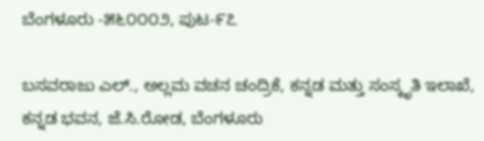ಬೆಂಗಳೂರು -೫೬೦೦೦೨, ಪುಟ-೯೭

ಬಸವರಾಜು ಎಲ್., ಅಲ್ಲಮ ವಚನ ಚಂದ್ರಿಕೆ, ಕನ್ನಡ ಮತ್ತು ಸಂಸ್ಕೃತಿ ಇಲಾಖೆ, ಕನ್ನಡ ಭವನ, ಜೆ.ಸಿ.ರೋಡ, ಬೆಂಗಳೂರು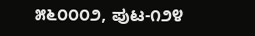೫೬೦೦೦೨, ಪುಟ-೧೨೪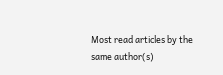Most read articles by the same author(s)